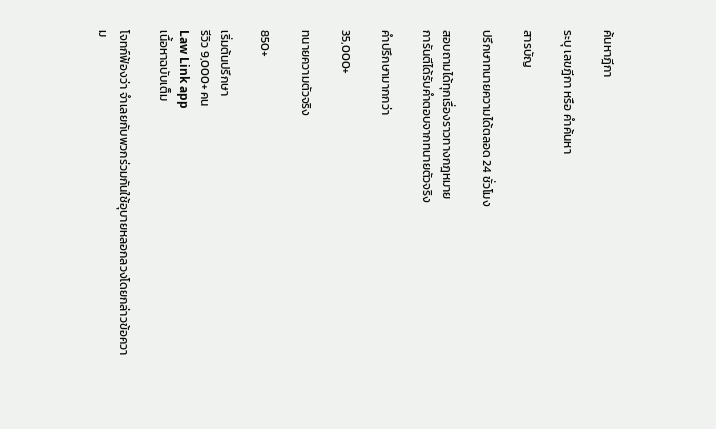ค้นหาฎีกา

ระบุ เลขฎีกา หรือ คำค้นหา

สารบัญ

ปรึกษาทนายความได้ตลอด 24 ชั่วโมง

สอบถามได้ทุกเรื่องราวทางกฎหมาย
การันตีได้รับคำตอบจากทนายตัวจริง

คำปรึกษามากกว่า

35,000+

ทนายความตัวจริง

850+

เริ่มต้นปรึกษา
รีวิว 9,000+ คน
Law Link app
เนื้อหาฉบับเต็ม

โจทก์ฟ้องว่า จำเลยกับพวกร่วมกันใช้อุบายหลอกลวงโดยกล่าวข้อความ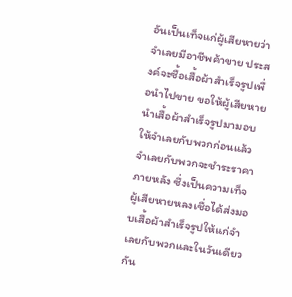อันเป็นเท็จแก่ผู้เสียหายว่า จำเลยมีอาชีพค้าขาย ประสงค์จะซื้อเสื้อผ้าสำเร็จรูปเพื่อนำไปขาย ขอให้ผู้เสียหายนำเสื้อผ้าสำเร็จรูปมามอบให้จำเลยกับพวกก่อนแล้วจำเลยกับพวกจะชำระราคาภายหลัง ซึ่งเป็นความเท็จ ผู้เสียหายหลงเชื่อได้ส่งมอบเสื้อผ้าสำเร็จรูปให้แก่จำเลยกับพวกและในวันเดียวกัน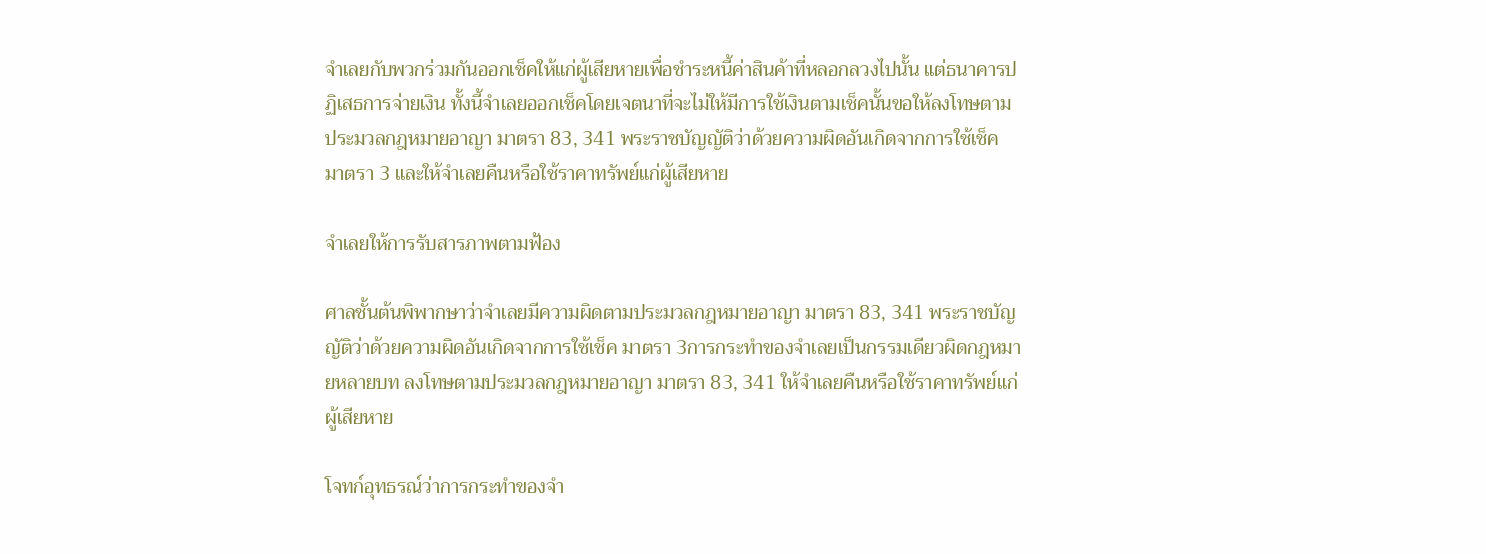จำเลยกับพวกร่วมกันออกเช็คให้แก่ผู้เสียหายเพื่อชำระหนี้ค่าสินค้าที่หลอกลวงไปนั้น แต่ธนาคารปฏิเสธการจ่ายเงิน ทั้งนี้จำเลยออกเช็คโดยเจตนาที่จะไม่ให้มีการใช้เงินตามเช็คนั้นขอให้ลงโทษตามประมวลกฎหมายอาญา มาตรา 83, 341 พระราชบัญญัติว่าด้วยความผิดอันเกิดจากการใช้เช็ค มาตรา 3 และให้จำเลยคืนหรือใช้ราคาทรัพย์แก่ผู้เสียหาย

จำเลยให้การรับสารภาพตามฟ้อง

ศาลชั้นต้นพิพากษาว่าจำเลยมีความผิดตามประมวลกฎหมายอาญา มาตรา 83, 341 พระราชบัญญัติว่าด้วยความผิดอันเกิดจากการใช้เช็ค มาตรา 3การกระทำของจำเลยเป็นกรรมเดียวผิดกฎหมายหลายบท ลงโทษตามประมวลกฎหมายอาญา มาตรา 83, 341 ให้จำเลยคืนหรือใช้ราคาทรัพย์แก่ผู้เสียหาย

โจทก์อุทธรณ์ว่าการกระทำของจำ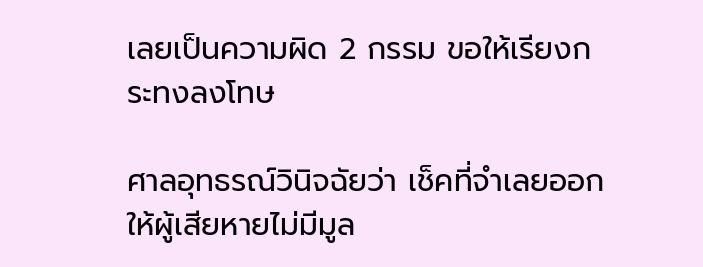เลยเป็นความผิด 2 กรรม ขอให้เรียงกระทงลงโทษ

ศาลอุทธรณ์วินิจฉัยว่า เช็คที่จำเลยออกให้ผู้เสียหายไม่มีมูล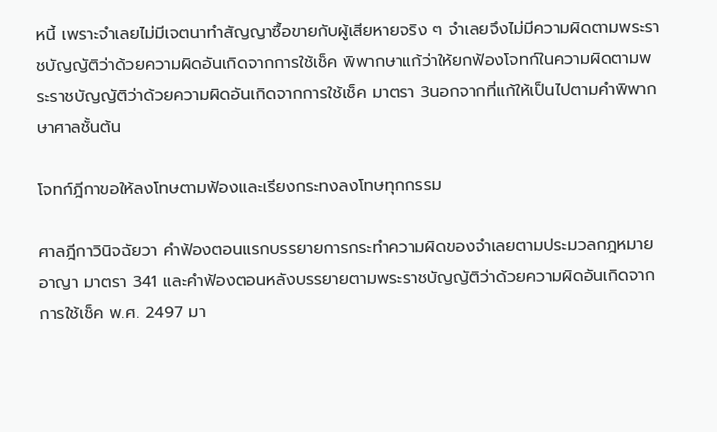หนี้ เพราะจำเลยไม่มีเจตนาทำสัญญาซื้อขายกับผู้เสียหายจริง ๆ จำเลยจึงไม่มีความผิดตามพระราชบัญญัติว่าด้วยความผิดอันเกิดจากการใช้เช็ค พิพากษาแก้ว่าให้ยกฟ้องโจทก์ในความผิดตามพระราชบัญญัติว่าด้วยความผิดอันเกิดจากการใช้เช็ค มาตรา 3นอกจากที่แก้ให้เป็นไปตามคำพิพากษาศาลชั้นต้น

โจทก์ฎีกาขอให้ลงโทษตามฟ้องและเรียงกระทงลงโทษทุกกรรม

ศาลฎีกาวินิจฉัยวา คำฟ้องตอนแรกบรรยายการกระทำความผิดของจำเลยตามประมวลกฎหมายอาญา มาตรา 341 และคำฟ้องตอนหลังบรรยายตามพระราชบัญญัติว่าด้วยความผิดอันเกิดจากการใช้เช็ค พ.ศ. 2497 มา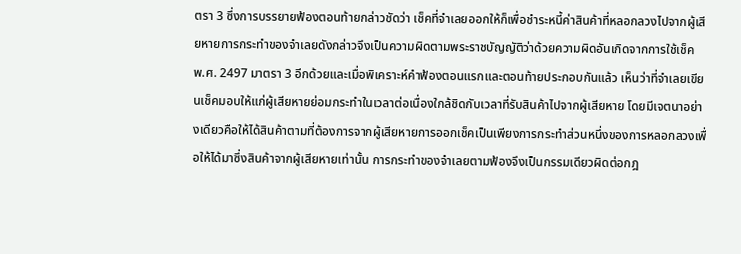ตรา 3 ซึ่งการบรรยายฟ้องตอนท้ายกล่าวชัดว่า เช็คที่จำเลยออกให้ก็เพื่อชำระหนี้ค่าสินค้าที่หลอกลวงไปจากผู้เสียหายการกระทำของจำเลยดังกล่าวจึงเป็นความผิดตามพระราชบัญญัติว่าด้วยความผิดอันเกิดจากการใช้เช็ค พ.ศ. 2497 มาตรา 3 อีกด้วยและเมื่อพิเคราะห์คำฟ้องตอนแรกและตอนท้ายประกอบกันแล้ว เห็นว่าที่จำเลยเขียนเช็คมอบให้แก่ผู้เสียหายย่อมกระทำในเวลาต่อเนื่องใกล้ชิดกับเวลาที่รับสินค้าไปจากผู้เสียหาย โดยมีเจตนาอย่างเดียวคือให้ได้สินค้าตามที่ต้องการจากผู้เสียหายการออกเช็คเป็นเพียงการกระทำส่วนหนึ่งของการหลอกลวงเพื่อให้ได้มาซึ่งสินค้าจากผู้เสียหายเท่านั้น การกระทำของจำเลยตามฟ้องจึงเป็นกรรมเดียวผิดต่อกฎ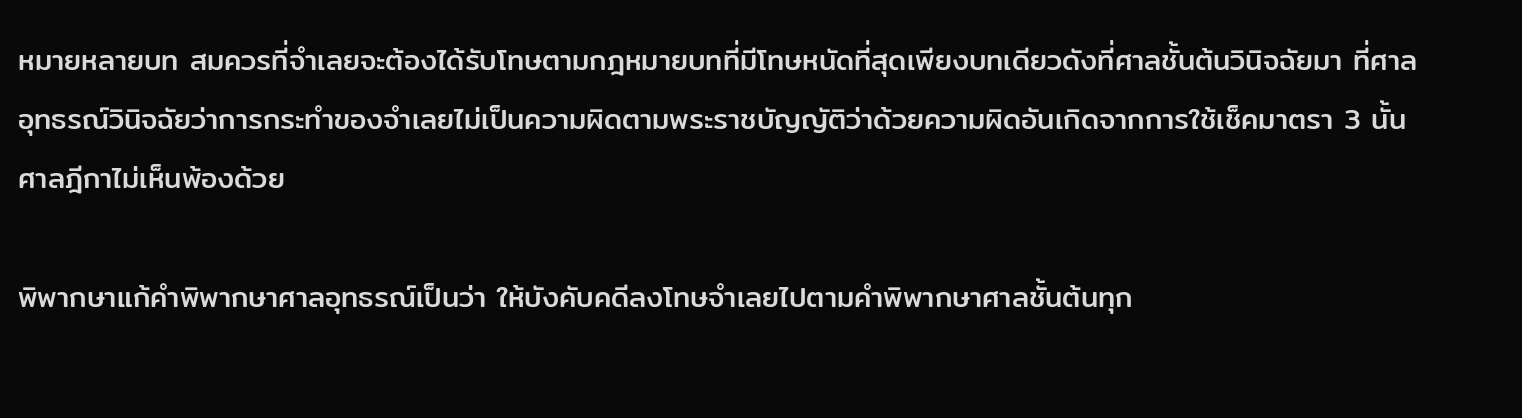หมายหลายบท สมควรที่จำเลยจะต้องได้รับโทษตามกฎหมายบทที่มีโทษหนัดที่สุดเพียงบทเดียวดังที่ศาลชั้นต้นวินิจฉัยมา ที่ศาลอุทธรณ์วินิจฉัยว่าการกระทำของจำเลยไม่เป็นความผิดตามพระราชบัญญัติว่าด้วยความผิดอันเกิดจากการใช้เช็คมาตรา 3 นั้น ศาลฎีกาไม่เห็นพ้องด้วย

พิพากษาแก้คำพิพากษาศาลอุทธรณ์เป็นว่า ให้บังคับคดีลงโทษจำเลยไปตามคำพิพากษาศาลชั้นต้นทุก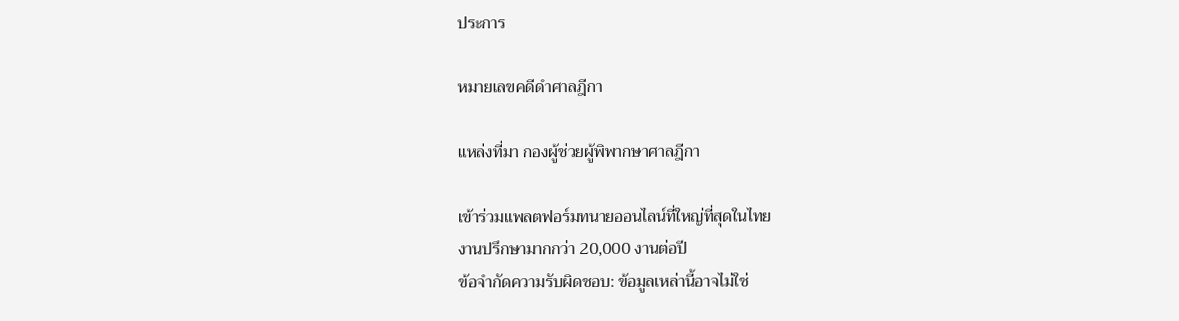ประการ

หมายเลขคดีดำศาลฎีกา

แหล่งที่มา กองผู้ช่วยผู้พิพากษาศาลฎีกา

เข้าร่วมแพลตฟอร์มทนายออนไลน์ที่ใหญ่ที่สุดในไทย
งานปรึกษามากกว่า 20,000 งานต่อปี
ข้อจำกัดความรับผิดชอบ: ข้อมูลเหล่านี้อาจไม่ใช่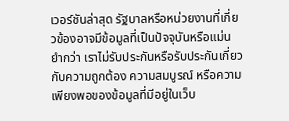เวอร์ชันล่าสุด รัฐบาลหรือหน่วยงานที่เกี่ยวข้องอาจมีข้อมูลที่เป็นปัจจุบันหรือแม่นยำกว่า เราไม่รับประกันหรือรับประกันเกี่ยวกับความถูกต้อง ความสมบูรณ์ หรือความเพียงพอของข้อมูลที่มีอยู่ในเว็บ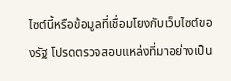ไซต์นี้หรือข้อมูลที่เชื่อมโยงกับเว็บไซต์ของรัฐ โปรดตรวจสอบแหล่งที่มาอย่างเป็น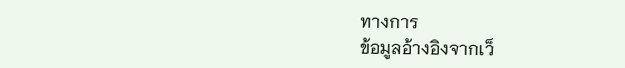ทางการ
ข้อมูลอ้างอิงจากเว็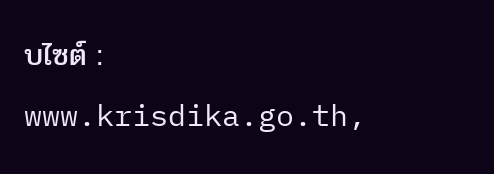บไซต์ : www.krisdika.go.th,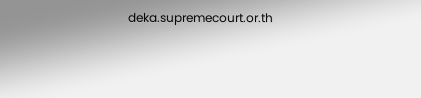deka.supremecourt.or.th